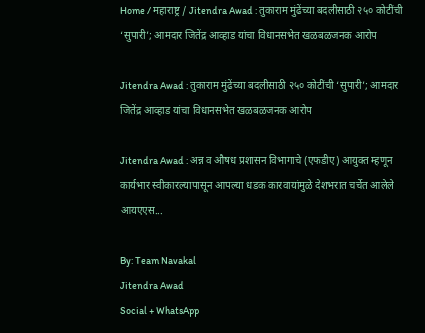Home / महाराष्ट्र / Jitendra Awad : तुकाराम मुंढेंच्या बदलीसाठी २५० कोटींची ‘सुपारी’; आमदार जितेंद्र आव्हाड यांचा विधानसभेत खळबळजनक आरोप

Jitendra Awad : तुकाराम मुंढेंच्या बदलीसाठी २५० कोटींची ‘सुपारी’; आमदार जितेंद्र आव्हाड यांचा विधानसभेत खळबळजनक आरोप

Jitendra Awad : अन्न व औषध प्रशासन विभागाचे (एफडीए) आयुक्त म्हणून कार्यभार स्वीकारल्यापासून आपल्या धडक कारवायांमुळे देशभरात चर्चेत आलेले आयएएस...

By: Team Navakal
Jitendra Awad
Social + WhatsApp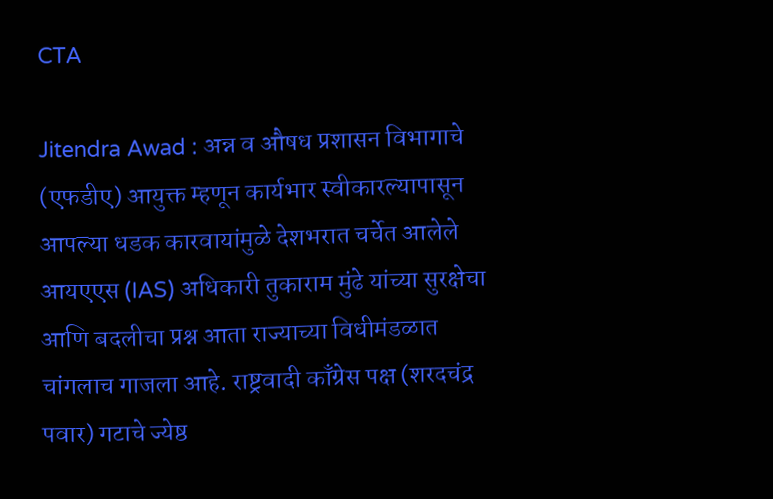CTA

Jitendra Awad : अन्न व औषध प्रशासन विभागाचे (एफडीए) आयुक्त म्हणून कार्यभार स्वीकारल्यापासून आपल्या धडक कारवायांमुळे देशभरात चर्चेत आलेले आयएएस (IAS) अधिकारी तुकाराम मुंढे यांच्या सुरक्षेचा आणि बदलीचा प्रश्न आता राज्याच्या विधीमंडळात चांगलाच गाजला आहे. राष्ट्रवादी काँग्रेस पक्ष (शरदचंद्र पवार) गटाचे ज्येष्ठ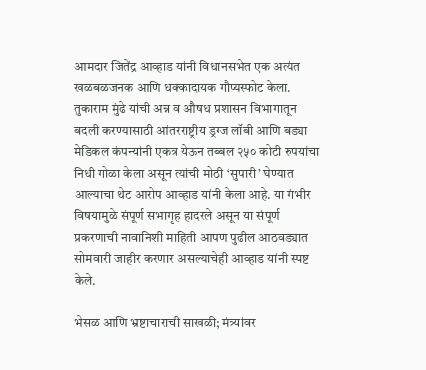आमदार जितेंद्र आव्हाड यांनी विधानसभेत एक अत्यंत खळबळजनक आणि धक्कादायक गौप्यस्फोट केला. तुकाराम मुंढे यांची अन्न व औषध प्रशासन विभागातून बदली करण्यासाठी आंतरराष्ट्रीय ड्रग्ज लॉबी आणि बड्या मेडिकल कंपन्यांनी एकत्र येऊन तब्बल २५० कोटी रुपयांचा निधी गोळा केला असून त्यांची मोठी ‘सुपारी’ घेण्यात आल्याचा थेट आरोप आव्हाड यांनी केला आहे. या गंभीर विषयामुळे संपूर्ण सभागृह हादरले असून या संपूर्ण प्रकरणाची नावानिशी माहिती आपण पुढील आठवड्यात सोमवारी जाहीर करणार असल्याचेही आव्हाड यांनी स्पष्ट केले.

भेसळ आणि भ्रष्टाचाराची साखळी; मंत्र्यांवर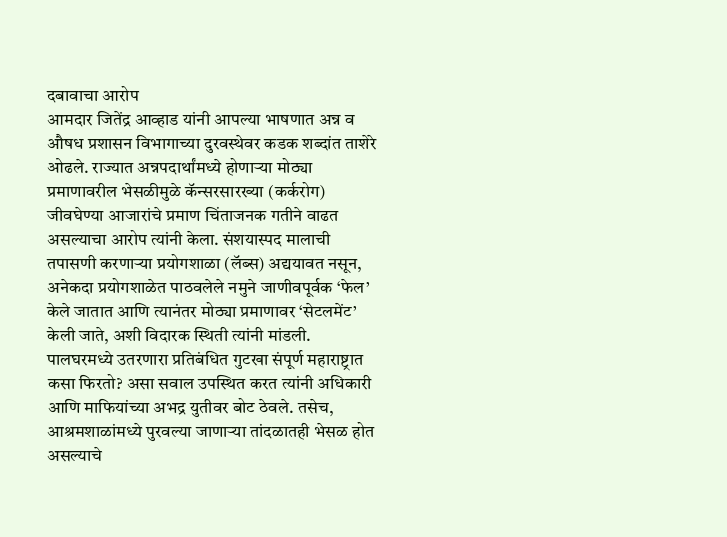दबावाचा आरोप
आमदार जितेंद्र आव्हाड यांनी आपल्या भाषणात अन्न व औषध प्रशासन विभागाच्या दुरवस्थेवर कडक शब्दांत ताशेरे ओढले. राज्यात अन्नपदार्थांमध्ये होणाऱ्या मोठ्या प्रमाणावरील भेसळीमुळे कॅन्सरसारख्या (कर्करोग) जीवघेण्या आजारांचे प्रमाण चिंताजनक गतीने वाढत असल्याचा आरोप त्यांनी केला. संशयास्पद मालाची तपासणी करणाऱ्या प्रयोगशाळा (लॅब्स) अद्ययावत नसून, अनेकदा प्रयोगशाळेत पाठवलेले नमुने जाणीवपूर्वक ‘फेल’ केले जातात आणि त्यानंतर मोठ्या प्रमाणावर ‘सेटलमेंट’ केली जाते, अशी विदारक स्थिती त्यांनी मांडली. पालघरमध्ये उतरणारा प्रतिबंधित गुटखा संपूर्ण महाराष्ट्रात कसा फिरतो? असा सवाल उपस्थित करत त्यांनी अधिकारी आणि माफियांच्या अभद्र युतीवर बोट ठेवले. तसेच, आश्रमशाळांमध्ये पुरवल्या जाणाऱ्या तांदळातही भेसळ होत असल्याचे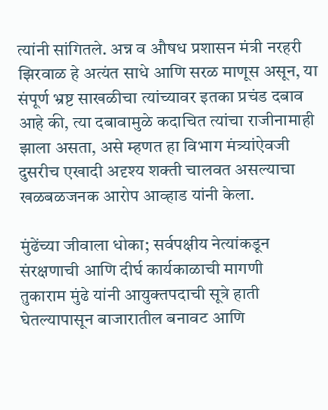त्यांनी सांगितले. अन्न व औषध प्रशासन मंत्री नरहरी झिरवाळ हे अत्यंत साधे आणि सरळ माणूस असून, या संपूर्ण भ्रष्ट साखळीचा त्यांच्यावर इतका प्रचंड दबाव आहे की, त्या दबावामुळे कदाचित त्यांचा राजीनामाही झाला असता, असे म्हणत हा विभाग मंत्र्यांऐवजी दुसरीच एखादी अदृश्य शक्ती चालवत असल्याचा खळबळजनक आरोप आव्हाड यांनी केला.

मुंढेंच्या जीवाला धोका; सर्वपक्षीय नेत्यांकडून संरक्षणाची आणि दीर्घ कार्यकाळाची मागणी
तुकाराम मुंढे यांनी आयुक्तपदाची सूत्रे हाती घेतल्यापासून बाजारातील बनावट आणि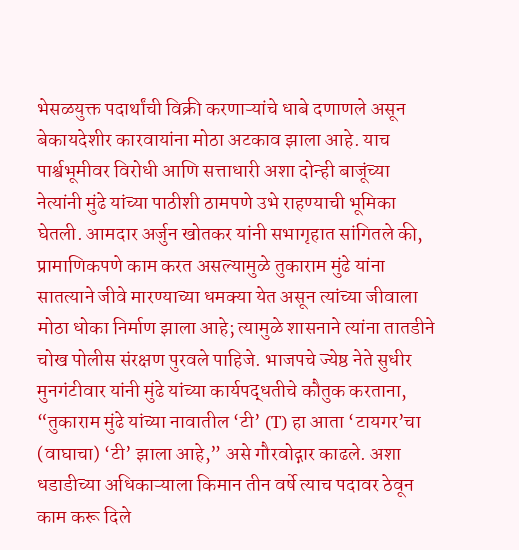भेसळयुक्त पदार्थांची विक्री करणाऱ्यांचे धाबे दणाणले असून बेकायदेशीर कारवायांना मोठा अटकाव झाला आहे. याच पार्श्वभूमीवर विरोधी आणि सत्ताधारी अशा दोन्ही बाजूंच्या नेत्यांनी मुंढे यांच्या पाठीशी ठामपणे उभे राहण्याची भूमिका घेतली. आमदार अर्जुन खोतकर यांनी सभागृहात सांगितले की, प्रामाणिकपणे काम करत असल्यामुळे तुकाराम मुंढे यांना सातत्याने जीवे मारण्याच्या धमक्या येत असून त्यांच्या जीवाला मोठा धोका निर्माण झाला आहे; त्यामुळे शासनाने त्यांना तातडीने चोख पोलीस संरक्षण पुरवले पाहिजे. भाजपचे ज्येष्ठ नेते सुधीर मुनगंटीवार यांनी मुंढे यांच्या कार्यपद्धतीचे कौतुक करताना, “तुकाराम मुंढे यांच्या नावातील ‘टी’ (T) हा आता ‘टायगर’चा (वाघाचा) ‘टी’ झाला आहे,” असे गौरवोद्गार काढले. अशा धडाडीच्या अधिकाऱ्याला किमान तीन वर्षे त्याच पदावर ठेवून काम करू दिले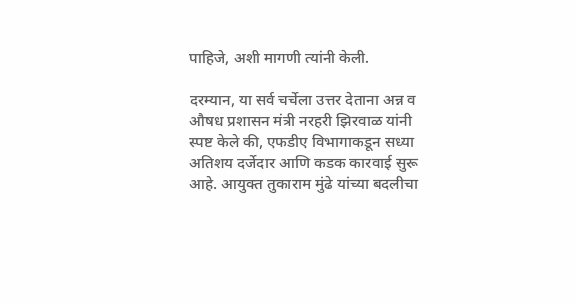पाहिजे, अशी मागणी त्यांनी केली.

दरम्यान, या सर्व चर्चेला उत्तर देताना अन्न व औषध प्रशासन मंत्री नरहरी झिरवाळ यांनी स्पष्ट केले की, एफडीए विभागाकडून सध्या अतिशय दर्जेदार आणि कडक कारवाई सुरू आहे. आयुक्त तुकाराम मुंढे यांच्या बदलीचा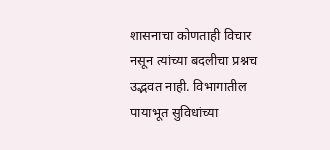शासनाचा कोणताही विचार नसून त्यांच्या बदलीचा प्रश्नच उद्भवत नाही. विभागातील पायाभूत सुविधांच्या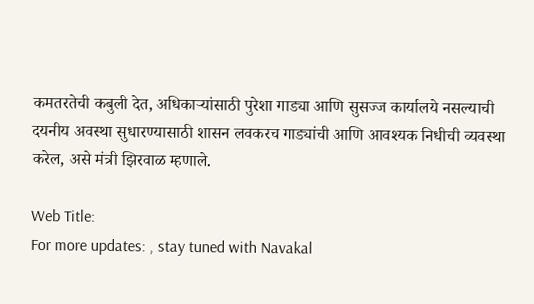कमतरतेची कबुली देत, अधिकाऱ्यांसाठी पुरेशा गाड्या आणि सुसज्ज कार्यालये नसल्याची दयनीय अवस्था सुधारण्यासाठी शासन लवकरच गाड्यांची आणि आवश्यक निधीची व्यवस्था करेल, असे मंत्री झिरवाळ म्हणाले.

Web Title:
For more updates: , stay tuned with Navakal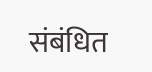संबंधित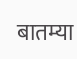बातम्या